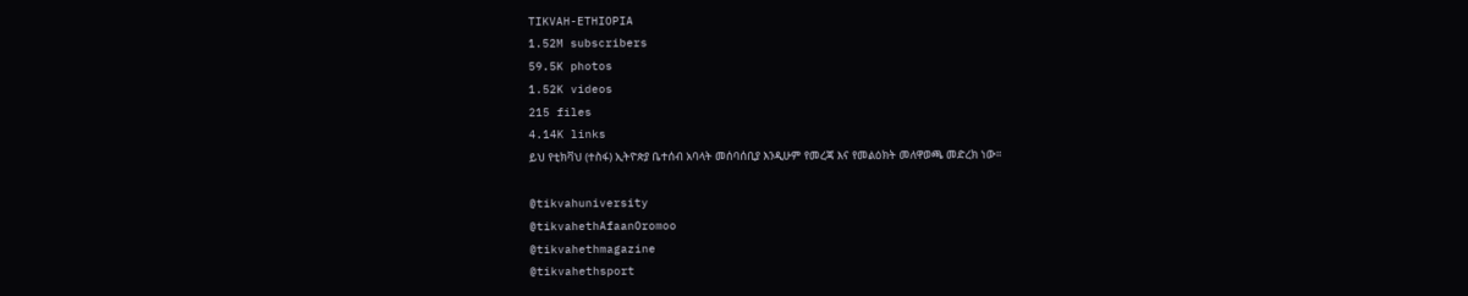TIKVAH-ETHIOPIA
1.52M subscribers
59.5K photos
1.52K videos
215 files
4.14K links
ይህ የቲክቫህ (ተስፋ) ኢትዮጵያ ቤተሰብ አባላት መሰባሰቢያ እንዲሁም የመረጃ እና የመልዕክት መለዋወጫ መድረክ ነው።

@tikvahuniversity
@tikvahethAfaanOromoo
@tikvahethmagazine
@tikvahethsport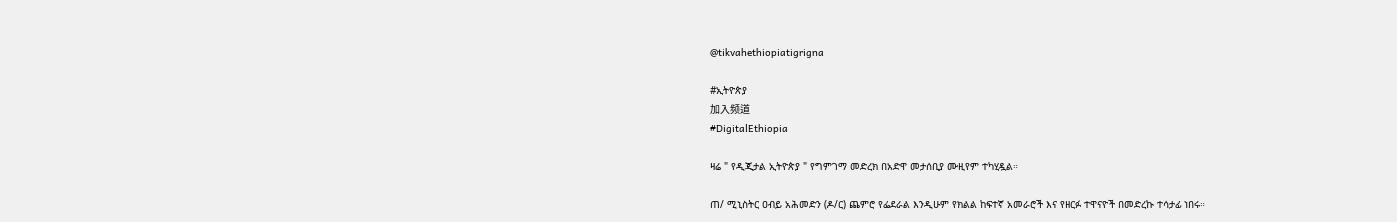@tikvahethiopiatigrigna

#ኢትዮጵያ
加入频道
#DigitalEthiopia

ዛሬ " የዲጂታል ኢትዮጵያ " የግምገማ መድረክ በአድዋ መታሰቢያ ሙዚየም ተካሂዷል።

ጠ/ ሚኒስትር ዐብይ አሕመድን (ዶ/ር) ጨምሮ የፌደራል እንዲሁም የክልል ከፍተኛ አመራሮች እና የዘርፉ ተዋናዮች በመድረኩ ተሳታፊ ነበሩ።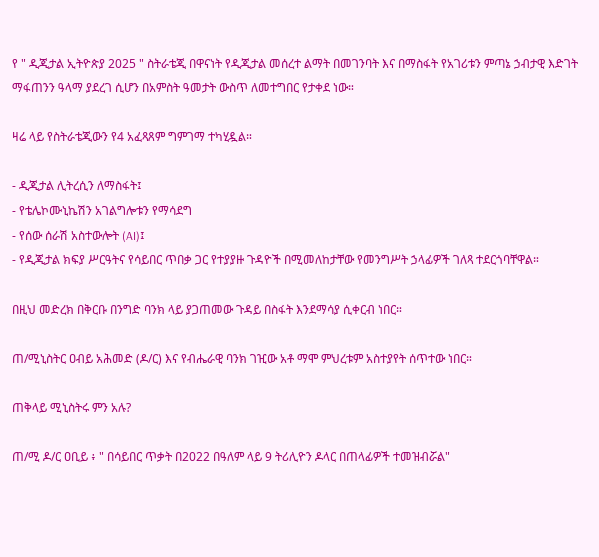የ " ዲጂታል ኢትዮጵያ 2025 " ስትራቴጂ በዋናነት የዲጂታል መሰረተ ልማት በመገንባት እና በማስፋት የአገሪቱን ምጣኔ ኃብታዊ እድገት ማፋጠንን ዓላማ ያደረገ ሲሆን በአምስት ዓመታት ውስጥ ለመተግበር የታቀደ ነው።

ዛሬ ላይ የስትራቴጂውን የ4 አፈጻጸም ግምገማ ተካሂዷል።

- ዲጂታል ሊትረሲን ለማስፋት፤
- የቴሌኮሙኒኬሽን አገልግሎቱን የማሳደግ
- የሰው ሰራሽ አስተውሎት (AI)፤
- የዲጂታል ክፍያ ሥርዓትና የሳይበር ጥበቃ ጋር የተያያዙ ጉዳዮች በሚመለከታቸው የመንግሥት ኃላፊዎች ገለጻ ተደርጎባቸዋል።

በዚህ መድረክ በቅርቡ በንግድ ባንክ ላይ ያጋጠመው ጉዳይ በስፋት እንደማሳያ ሲቀርብ ነበር።

ጠ/ሚኒስትር ዐብይ አሕመድ (ዶ/ር) እና የብሔራዊ ባንክ ገዢው አቶ ማሞ ምህረቱም አስተያየት ሰጥተው ነበር።

ጠቅላይ ሚኒስትሩ ምን አሉ?

ጠ/ሚ ዶ/ር ዐቢይ ፥ " በሳይበር ጥቃት በ2022 በዓለም ላይ 9 ትሪሊዮን ዶላር በጠላፊዎች ተመዝብሯል"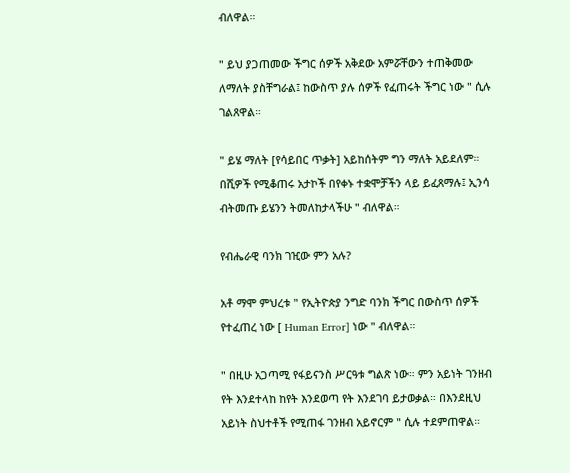ብለዋል።

" ይህ ያጋጠመው ችግር ሰዎች አቅደው አምሯቸውን ተጠቅመው ለማለት ያስቸግራል፤ ከውስጥ ያሉ ሰዎች የፈጠሩት ችግር ነው " ሲሉ ገልጸዋል።

" ይሄ ማለት [የሳይበር ጥቃት] አይከሰትም ግን ማለት አይደለም። በሺዎች የሚቆጠሩ አታኮች በየቀኑ ተቋሞቻችን ላይ ይፈጸማሉ፤ ኢንሳ ብትመጡ ይሄንን ትመለከታላችሁ " ብለዋል።

የብሔራዊ ባንክ ገዢው ምን አሉ?

አቶ ማሞ ምህረቱ " የኢትዮጵያ ንግድ ባንክ ችግር በውስጥ ሰዎች የተፈጠረ ነው [ Human Error] ነው " ብለዋል።

" በዚሁ አጋጣሚ የፋይናንስ ሥርዓቱ ግልጽ ነው። ምን አይነት ገንዘብ የት እንደተላከ ከየት እንደወጣ የት እንደገባ ይታወቃል። በእንደዚህ አይነት ስህተቶች የሚጠፋ ገንዘብ አይኖርም " ሲሉ ተደምጠዋል።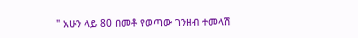" አሁን ላይ 80 በመቶ የወጣው ገንዘብ ተመላሽ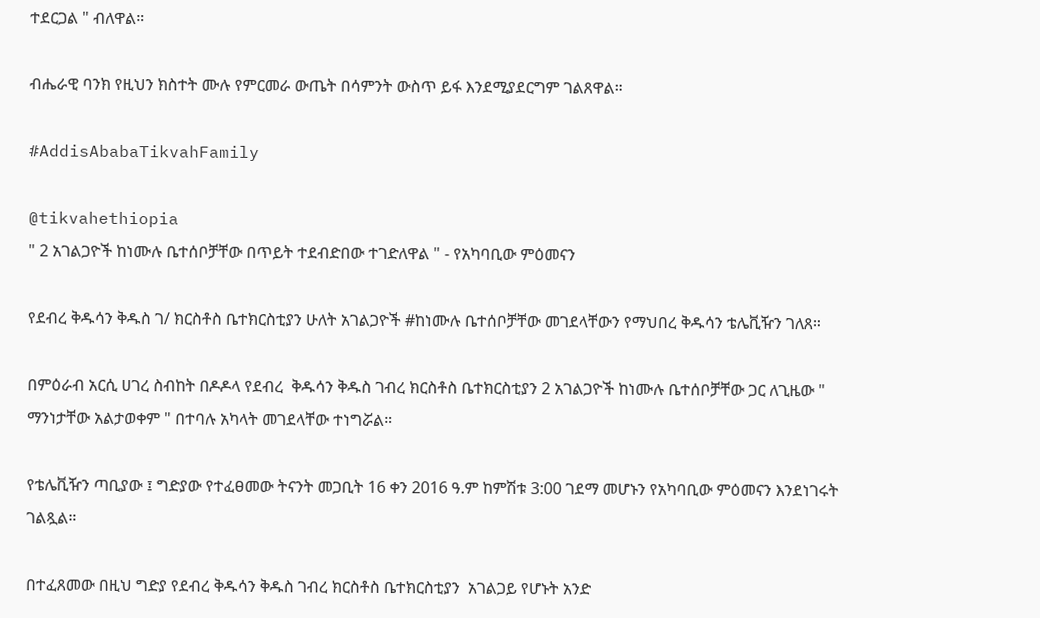ተደርጋል " ብለዋል።

ብሔራዊ ባንክ የዚህን ክስተት ሙሉ የምርመራ ውጤት በሳምንት ውስጥ ይፋ እንደሚያደርግም ገልጸዋል።

#AddisAbabaTikvahFamily

@tikvahethiopia
" 2 አገልጋዮች ከነሙሉ ቤተሰቦቻቸው በጥይት ተደብድበው ተገድለዋል " - የአካባቢው ምዕመናን

የደብረ ቅዱሳን ቅዱስ ገ/ ክርስቶስ ቤተክርስቲያን ሁለት አገልጋዮች #ከነሙሉ ቤተሰቦቻቸው መገደላቸውን የማህበረ ቅዱሳን ቴሌቪዥን ገለጸ።

በምዕራብ አርሲ ሀገረ ስብከት በዶዶላ የደብረ  ቅዱሳን ቅዱስ ገብረ ክርስቶስ ቤተክርስቲያን 2 አገልጋዮች ከነሙሉ ቤተሰቦቻቸው ጋር ለጊዜው " ማንነታቸው አልታወቀም " በተባሉ አካላት መገደላቸው ተነግሯል።

የቴሌቪዥን ጣቢያው ፤ ግድያው የተፈፀመው ትናንት መጋቢት 16 ቀን 2016 ዓ.ም ከምሽቱ 3:00 ገደማ መሆኑን የአካባቢው ምዕመናን እንደነገሩት ገልጿል።

በተፈጸመው በዚህ ግድያ የደብረ ቅዱሳን ቅዱስ ገብረ ክርስቶስ ቤተክርስቲያን  አገልጋይ የሆኑት አንድ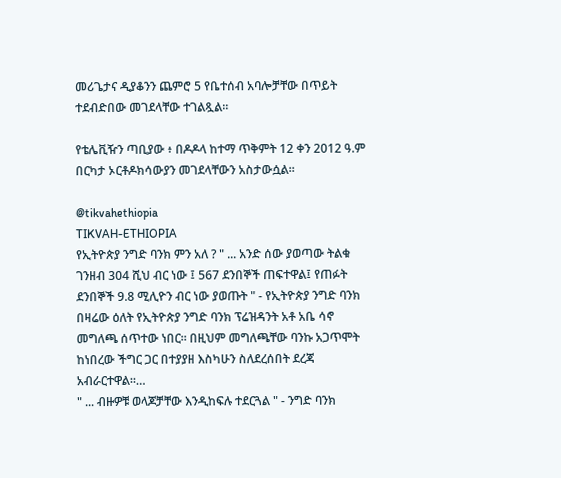መሪጌታና ዲያቆንን ጨምሮ 5 የቤተሰብ አባሎቻቸው በጥይት ተደብድበው መገደላቸው ተገልጿል።

የቴሌቪዥን ጣቢያው ፥ በዶዶላ ከተማ ጥቅምት 12 ቀን 2012 ዓ.ም በርካታ ኦርቶዶክሳውያን መገደላቸውን አስታውሷል።

@tikvahethiopia
TIKVAH-ETHIOPIA
የኢትዮጵያ ንግድ ባንክ ምን አለ ? " ... አንድ ሰው ያወጣው ትልቁ ገንዘብ 304 ሺህ ብር ነው ፤ 567 ደንበኞች ጠፍተዋል፤ የጠፉት ደንበኞች 9.8 ሚሊዮን ብር ነው ያወጡት " - የኢትዮጵያ ንግድ ባንክ በዛሬው ዕለት የኢትዮጵያ ንግድ ባንክ ፕሬዝዳንት አቶ አቤ ሳኖ መግለጫ ሰጥተው ነበር። በዚህም መግለጫቸው ባንኩ አጋጥሞት ከነበረው ችግር ጋር በተያያዘ እስካሁን ስለደረሰበት ደረጃ አብራርተዋል።…
" ... ብዙዎቹ ወላጆቻቸው እንዲከፍሉ ተደርጓል " - ንግድ ባንክ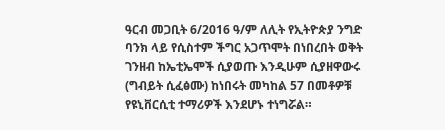ዓርብ መጋቢት 6/2016 ዓ/ም ለሊት የኢትዮጵያ ንግድ ባንክ ላይ የሲስተም ችግር አጋጥሞት በነበረበት ወቅት ገንዘብ ከኤቲኤሞች ሲያወጡ እንዲሁም ሲያዘዋውሩ (ግብይት ሲፈፅሙ) ከነበሩት መካከል 57 በመቶዎቹ የዩኒቨርሲቲ ተማሪዎች እንደሆኑ ተነግሯል።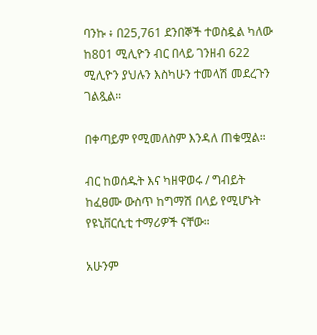ባንኩ ፥ በ25,761 ደንበኞች ተወስዷል ካለው ከ801 ሚሊዮን ብር በላይ ገንዘብ 622 ሚሊዮን ያህሉን እስካሁን ተመላሽ መደረጉን ገልጿል።

በቀጣይም የሚመለስም እንዳለ ጠቁሟል።

ብር ከወሰዱት እና ካዘዋወሩ / ግብይት ከፈፀሙ ውስጥ ከግማሽ በላይ የሚሆኑት የዩኒቨርሲቲ ተማሪዎች ናቸው።

አሁንም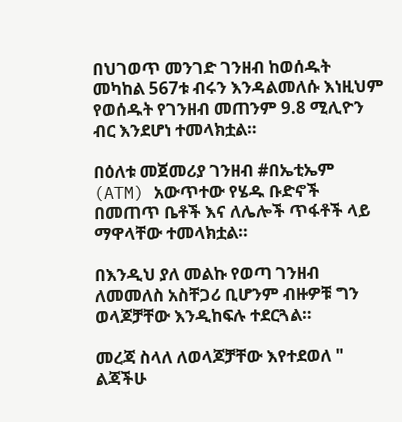በህገወጥ መንገድ ገንዘብ ከወሰዱት መካከል 567ቱ ብሩን እንዳልመለሱ እነዚህም የወሰዱት የገንዘብ መጠንም 9.8 ሚሊዮን ብር እንደሆነ ተመላክቷል።

በዕለቱ መጀመሪያ ገንዘብ #በኤቲኤም (ATM) አውጥተው የሄዱ ቡድኖች በመጠጥ ቤቶች እና ለሌሎች ጥፋቶች ላይ ማዋላቸው ተመላክቷል።

በእንዲህ ያለ መልኩ የወጣ ገንዘብ ለመመለስ አስቸጋሪ ቢሆንም ብዙዎቹ ግን ወላጆቻቸው እንዲከፍሉ ተደርጓል።

መረጃ ስላለ ለወላጆቻቸው እየተደወለ " ልጃችሁ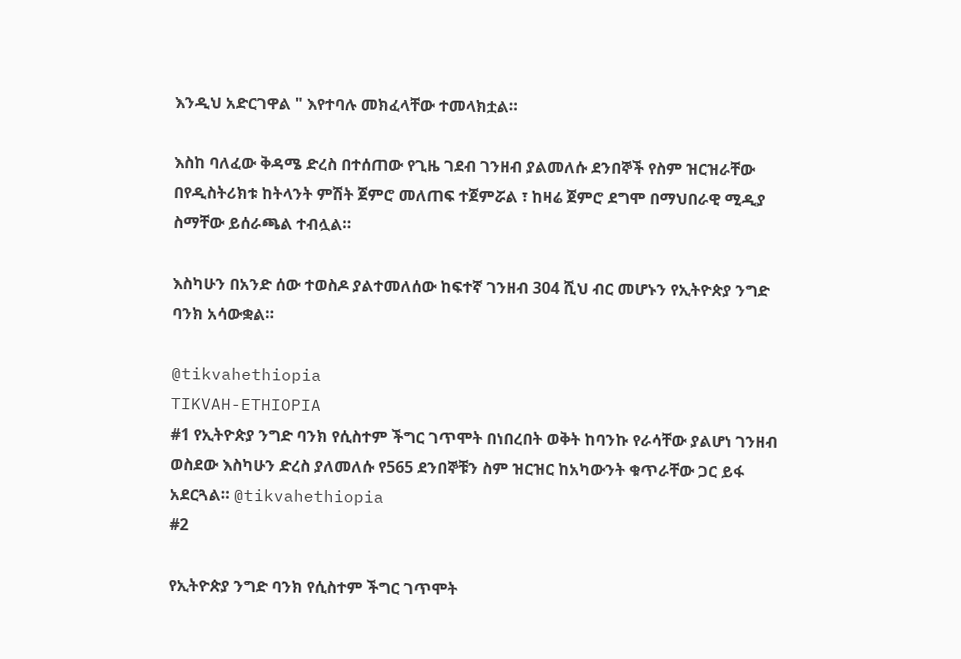እንዲህ አድርገዋል " እየተባሉ መክፈላቸው ተመላክቷል።

እስከ ባለፈው ቅዳሜ ድረስ በተሰጠው የጊዜ ገደብ ገንዘብ ያልመለሱ ደንበኞች የስም ዝርዝራቸው በየዲስትሪክቱ ከትላንት ምሽት ጀምሮ መለጠፍ ተጀምሯል ፣ ከዛሬ ጀምሮ ደግሞ በማህበራዊ ሚዲያ ስማቸው ይሰራጫል ተብሏል።

እስካሁን በአንድ ሰው ተወስዶ ያልተመለሰው ከፍተኛ ገንዘብ 304 ሺህ ብር መሆኑን የኢትዮጵያ ንግድ ባንክ አሳውቋል።

@tikvahethiopia
TIKVAH-ETHIOPIA
#1 የኢትዮጵያ ንግድ ባንክ የሲስተም ችግር ገጥሞት በነበረበት ወቅት ከባንኩ የራሳቸው ያልሆነ ገንዘብ ወስደው እስካሁን ድረስ ያለመለሱ የ565 ደንበኞቹን ስም ዝርዝር ከአካውንት ቁጥራቸው ጋር ይፋ አደርጓል። @tikvahethiopia
#2

የኢትዮጵያ ንግድ ባንክ የሲስተም ችግር ገጥሞት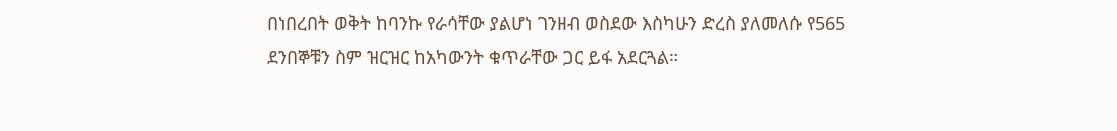በነበረበት ወቅት ከባንኩ የራሳቸው ያልሆነ ገንዘብ ወስደው እስካሁን ድረስ ያለመለሱ የ565 ደንበኞቹን ስም ዝርዝር ከአካውንት ቁጥራቸው ጋር ይፋ አደርጓል።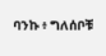ባንኩ ፥ ግለሰቦቹ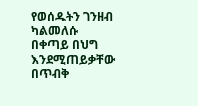የወሰዱትን ገንዘብ ካልመለሱ በቀጣይ በህግ እንደሚጠይቃቸው በጥብቅ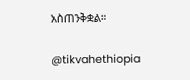አስጠንቅቋል።

@tikvahethiopia